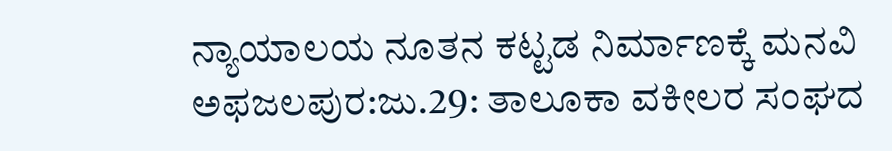ನ್ಯಾಯಾಲಯ ನೂತನ ಕಟ್ಟಡ ನಿರ್ಮಾಣಕ್ಕೆ ಮನವಿ
ಅಫಜಲಪುರ:ಜು.29: ತಾಲೂಕಾ ವಕೀಲರ ಸಂಘದ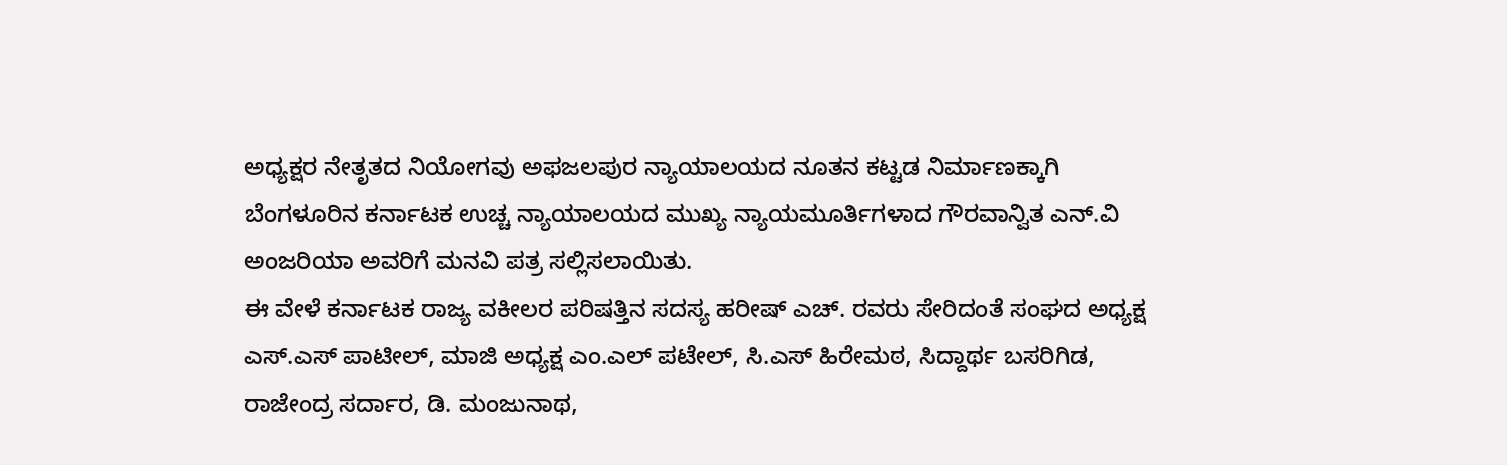ಅಧ್ಯಕ್ಷರ ನೇತೃತದ ನಿಯೋಗವು ಅಫಜಲಪುರ ನ್ಯಾಯಾಲಯದ ನೂತನ ಕಟ್ಟಡ ನಿರ್ಮಾಣಕ್ಕಾಗಿ ಬೆಂಗಳೂರಿನ ಕರ್ನಾಟಕ ಉಚ್ಚ ನ್ಯಾಯಾಲಯದ ಮುಖ್ಯ ನ್ಯಾಯಮೂರ್ತಿಗಳಾದ ಗೌರವಾನ್ವಿತ ಎನ್.ವಿ ಅಂಜರಿಯಾ ಅವರಿಗೆ ಮನವಿ ಪತ್ರ ಸಲ್ಲಿಸಲಾಯಿತು.
ಈ ವೇಳೆ ಕರ್ನಾಟಕ ರಾಜ್ಯ ವಕೀಲರ ಪರಿಷತ್ತಿನ ಸದಸ್ಯ ಹರೀಷ್ ಎಚ್. ರವರು ಸೇರಿದಂತೆ ಸಂಘದ ಅಧ್ಯಕ್ಷ ಎಸ್.ಎಸ್ ಪಾಟೀಲ್, ಮಾಜಿ ಅಧ್ಯಕ್ಷ ಎಂ.ಎಲ್ ಪಟೇಲ್, ಸಿ.ಎಸ್ ಹಿರೇಮಠ, ಸಿದ್ದಾರ್ಥ ಬಸರಿಗಿಡ, ರಾಜೇಂದ್ರ ಸರ್ದಾರ, ಡಿ. ಮಂಜುನಾಥ,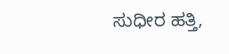ಸುಧೀರ ಹತ್ತಿ,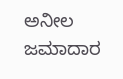ಅನೀಲ ಜಮಾದಾರ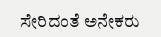ಸೇರಿದಂತೆ ಅನೇಕರು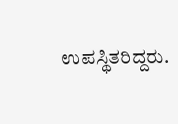ಉಪಸ್ಥಿತರಿದ್ದರು.